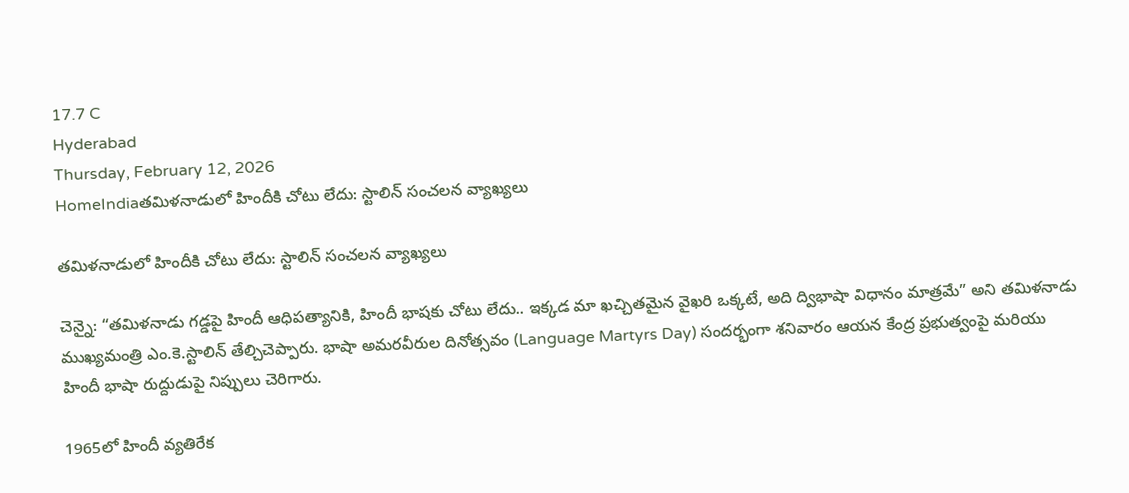17.7 C
Hyderabad
Thursday, February 12, 2026
HomeIndiaతమిళనాడులో హిందీకి చోటు లేదు: స్టాలిన్ సంచలన వ్యాఖ్యలు

తమిళనాడులో హిందీకి చోటు లేదు: స్టాలిన్ సంచలన వ్యాఖ్యలు

చెన్నై: “తమిళనాడు గడ్డపై హిందీ ఆధిపత్యానికి, హిందీ భాషకు చోటు లేదు.. ఇక్కడ మా ఖచ్చితమైన వైఖరి ఒక్కటే, అది ద్విభాషా విధానం మాత్రమే” అని తమిళనాడు ముఖ్యమంత్రి ఎం.కె.స్టాలిన్ తేల్చిచెప్పారు. భాషా అమరవీరుల దినోత్సవం (Language Martyrs Day) సందర్భంగా శనివారం ఆయన కేంద్ర ప్రభుత్వంపై మరియు హిందీ భాషా రుద్దుడుపై నిప్పులు చెరిగారు.

1965లో హిందీ వ్యతిరేక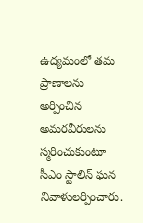ఉద్యమంలో తమ ప్రాణాలను అర్పించిన అమరవీరులను స్మరించుకుంటూ సీఎం స్టాలిన్ ఘన నివాళులర్పించారు.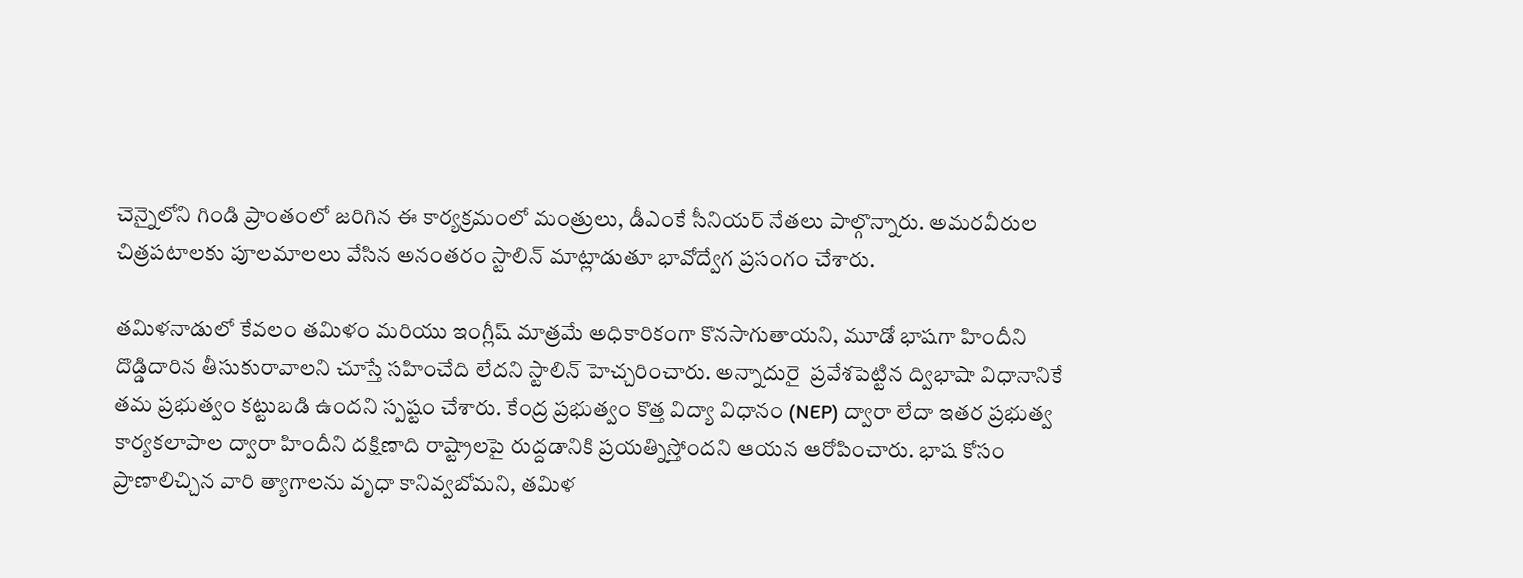చెన్నైలోని గిండి ప్రాంతంలో జరిగిన ఈ కార్యక్రమంలో మంత్రులు, డీఎంకే సీనియర్ నేతలు పాల్గొన్నారు. అమరవీరుల చిత్రపటాలకు పూలమాలలు వేసిన అనంతరం స్టాలిన్ మాట్లాడుతూ భావోద్వేగ ప్రసంగం చేశారు.

తమిళనాడులో కేవలం తమిళం మరియు ఇంగ్లీష్ మాత్రమే అధికారికంగా కొనసాగుతాయని, మూడో భాషగా హిందీని దొడ్డిదారిన తీసుకురావాలని చూస్తే సహించేది లేదని స్టాలిన్ హెచ్చరించారు. అన్నాదురై  ప్రవేశపెట్టిన ద్విభాషా విధానానికే తమ ప్రభుత్వం కట్టుబడి ఉందని స్పష్టం చేశారు. కేంద్ర ప్రభుత్వం కొత్త విద్యా విధానం (NEP) ద్వారా లేదా ఇతర ప్రభుత్వ కార్యకలాపాల ద్వారా హిందీని దక్షిణాది రాష్ట్రాలపై రుద్దడానికి ప్రయత్నిస్తోందని ఆయన ఆరోపించారు. భాష కోసం ప్రాణాలిచ్చిన వారి త్యాగాలను వృధా కానివ్వబోమని, తమిళ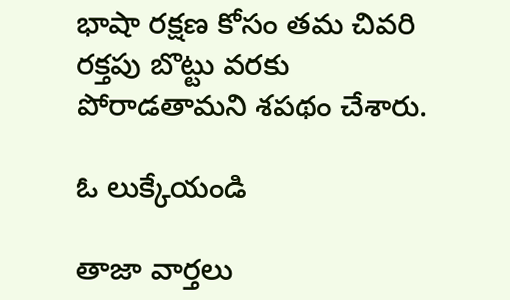భాషా రక్షణ కోసం తమ చివరి రక్తపు బొట్టు వరకు పోరాడతామని శపథం చేశారు.

ఓ లుక్కేయండి

తాజా వార్తలు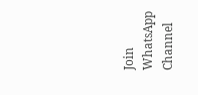Join WhatsApp Channel